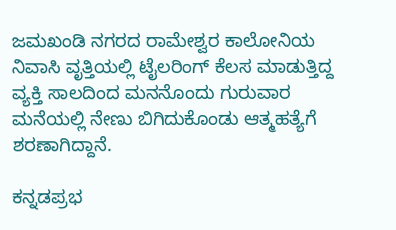ಜಮಖಂಡಿ ನಗರದ ರಾಮೇಶ್ವರ ಕಾಲೋನಿಯ ನಿವಾಸಿ ವೃತ್ತಿಯಲ್ಲಿ ಟೈಲರಿಂಗ್‌ ಕೆಲಸ ಮಾಡುತ್ತಿದ್ದ ವ್ಯಕ್ತಿ ಸಾಲದಿಂದ ಮನನೊಂದು ಗುರುವಾರ ಮನೆಯಲ್ಲಿ ನೇಣು ಬಿಗಿದುಕೊಂಡು ಆತ್ಮಹತ್ಯೆಗೆ ಶರಣಾಗಿದ್ದಾನೆ.

ಕನ್ನಡಪ್ರಭ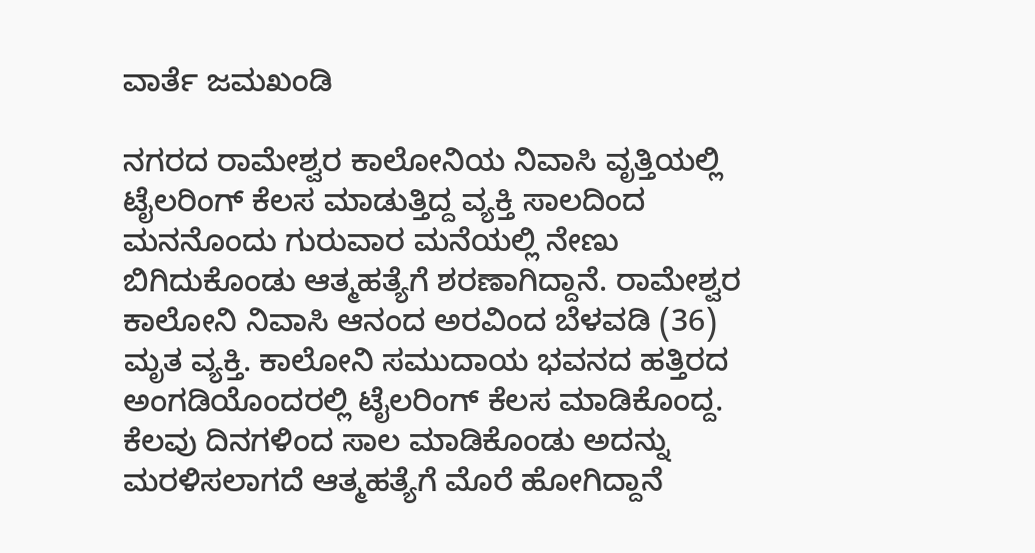ವಾರ್ತೆ ಜಮಖಂಡಿ

ನಗರದ ರಾಮೇಶ್ವರ ಕಾಲೋನಿಯ ನಿವಾಸಿ ವೃತ್ತಿಯಲ್ಲಿ ಟೈಲರಿಂಗ್‌ ಕೆಲಸ ಮಾಡುತ್ತಿದ್ದ ವ್ಯಕ್ತಿ ಸಾಲದಿಂದ ಮನನೊಂದು ಗುರುವಾರ ಮನೆಯಲ್ಲಿ ನೇಣು ಬಿಗಿದುಕೊಂಡು ಆತ್ಮಹತ್ಯೆಗೆ ಶರಣಾಗಿದ್ದಾನೆ. ರಾಮೇಶ್ವರ ಕಾಲೋನಿ ನಿವಾಸಿ ಆನಂದ ಅರವಿಂದ ಬೆಳವಡಿ (36) ಮೃತ ವ್ಯಕ್ತಿ. ಕಾಲೋನಿ ಸಮುದಾಯ ಭವನದ ಹತ್ತಿರದ ಅಂಗಡಿಯೊಂದರಲ್ಲಿ ಟೈಲರಿಂಗ್ ಕೆಲಸ ಮಾಡಿಕೊಂದ್ದ. ಕೆಲವು ದಿನಗಳಿಂದ ಸಾಲ ಮಾಡಿಕೊಂಡು ಅದನ್ನು ಮರಳಿಸಲಾಗದೆ ಆತ್ಮಹತ್ಯೆಗೆ ಮೊರೆ ಹೋಗಿದ್ದಾನೆ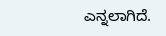ಎನ್ನಲಾಗಿದೆ.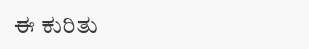ಈ ಕುರಿತು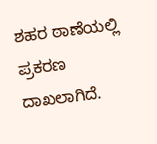ಶಹರ ಠಾಣೆಯಲ್ಲಿ ಪ್ರಕರಣ ದಾಖಲಾಗಿದೆ.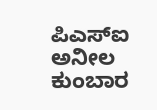ಪಿಎಸ್‌ಐ ಅನೀಲ ಕುಂಬಾರ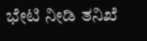ಭೇಟಿ ನೀಡಿ ತನಿಖೆ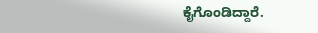ಕೈಗೊಂಡಿದ್ದಾರೆ.